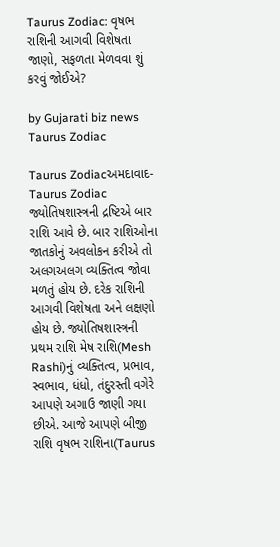Taurus Zodiac: વૃષભ રાશિની આગવી વિશેષતા જાણો, સફળતા મેળવવા શું કરવું જોઈએ?

by Gujarati biz news
Taurus Zodiac

Taurus Zodiacઅમદાવાદ- Taurus Zodiac જ્યોતિષશાસ્ત્રની દ્રષ્ટિએ બાર રાશિ આવે છે. બાર રાશિઓના જાતકોનું અવલોકન કરીએ તો અલગઅલગ વ્યક્તિત્વ જોવા મળતું હોય છે. દરેક રાશિની આગવી વિશેષતા અને લક્ષણો હોય છે. જ્યોતિષશાસ્ત્રની પ્રથમ રાશિ મેષ રાશિ(Mesh Rashi)નું વ્યક્તિત્વ, પ્રભાવ, સ્વભાવ, ધંધો, તંદુરસ્તી વગેરે આપણે અગાઉ જાણી ગયા છીએ. આજે આપણે બીજી રાશિ વૃષભ રાશિના(Taurus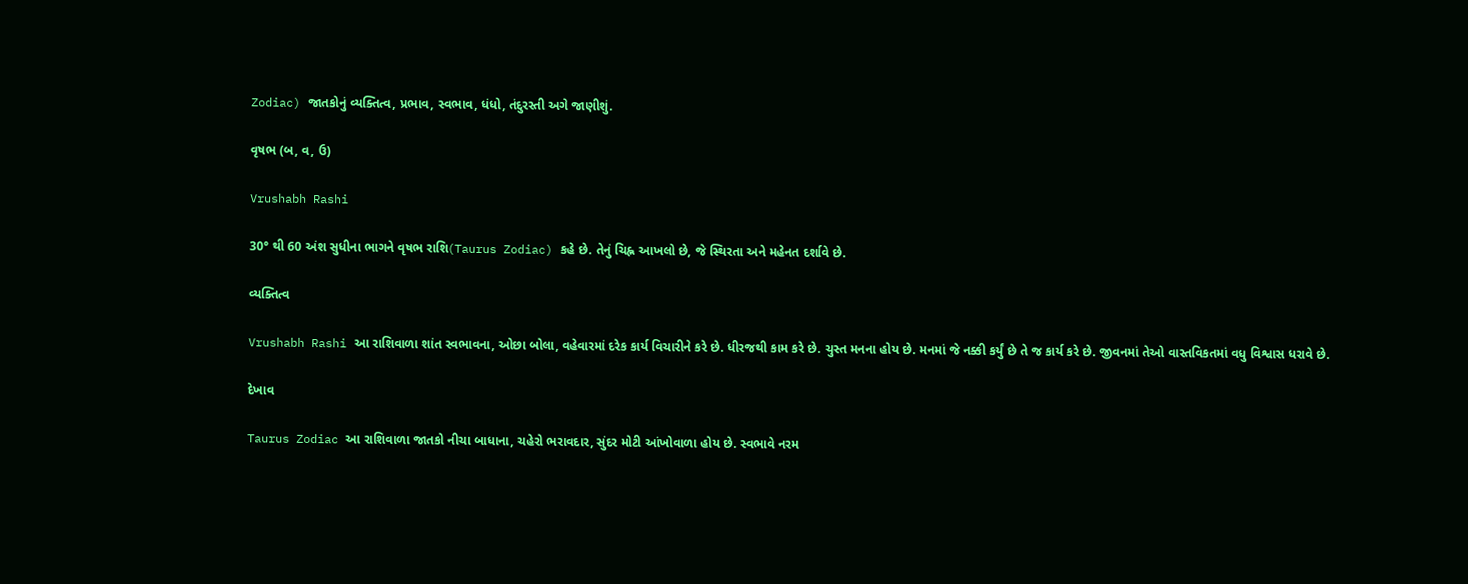Zodiac) જાતકોનું વ્યક્તિત્વ, પ્રભાવ, સ્વભાવ, ધંધો, તંદુરસ્તી અગે જાણીશું.

વૃષભ (બ, વ, ઉ)

Vrushabh Rashi

30° થી 60 અંશ સુધીના ભાગને વૃષભ રાશિ(Taurus Zodiac) કહે છે. તેનું ચિહ્ન આખલો છે, જે સ્થિરતા અને મહેનત દર્શાવે છે.

વ્યક્તિત્વ

Vrushabh Rashi આ રાશિવાળા શાંત સ્વભાવના, ઓછા બોલા, વહેવારમાં દરેક કાર્ય વિચારીને કરે છે. ધીરજથી કામ કરે છે. ચુસ્ત મનના હોય છે. મનમાં જે નક્કી કર્યું છે તે જ કાર્ય કરે છે. જીવનમાં તેઓ વાસ્તવિકતમાં વધુ વિશ્વાસ ધરાવે છે.

દેખાવ

Taurus Zodiac આ રાશિવાળા જાતકો નીચા બાધાના, ચહેરો ભરાવદાર, સુંદર મોટી આંખોવાળા હોય છે. સ્વભાવે નરમ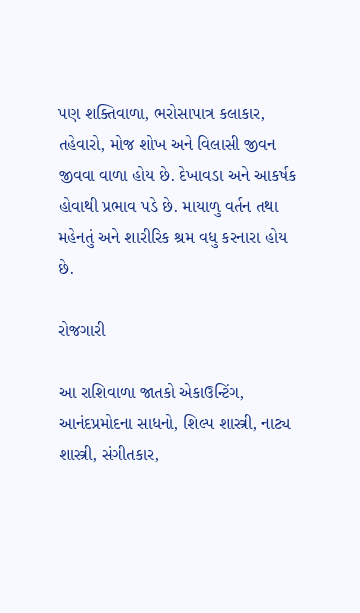પણ શક્તિવાળા, ભરોસાપાત્ર કલાકાર, તહેવારો, મોજ શોખ અને વિલાસી જીવન જીવવા વાળા હોય છે. દેખાવડા અને આકર્ષક હોવાથી પ્રભાવ પડે છે. માયાળુ વર્તન તથા મહેનતું અને શારીરિક શ્રમ વધુ કરનારા હોય છે.

રોજગારી

આ રાશિવાળા જાતકો એકાઉન્ટિંગ, આનંદપ્રમોદના સાધનો, શિલ્પ શાસ્ત્રી, નાટ્ય શાસ્ત્રી, સંગીતકાર,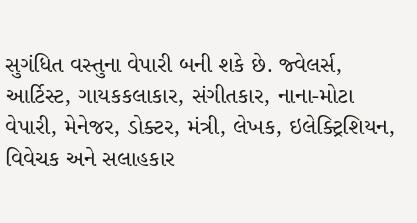સુગંધિત વસ્તુના વેપારી બની શકે છે. જ્વેલર્સ, આર્ટિસ્ટ, ગાયકકલાકાર, સંગીતકાર, નાના-મોટા વેપારી, મેનેજર, ડોક્ટર, મંત્રી, લેખક, ઇલેક્ટ્રિશિયન, વિવેચક અને સલાહકાર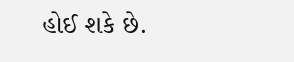હોઈ શકે છે.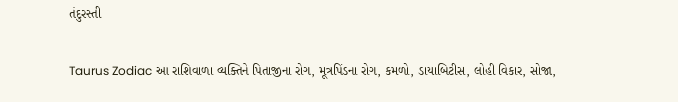તંદુરસ્તી

Taurus Zodiac આ રાશિવાળા વ્યક્તિને પિતાજીના રોગ, મૂત્રપિંડના રોગ, કમળો, ડાયાબિટીસ, લોહી વિકાર, સોજા,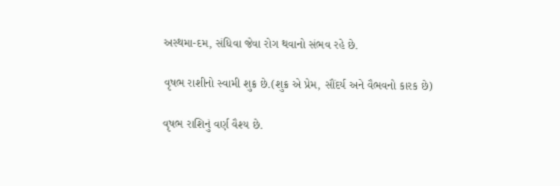અસ્થમા-દમ, સંધિવા જેવા રોગ થવાનો સંભવ રહે છે.

વૃષભ રાશીનો સ્વામી શુક્ર છે.(શુક્ર એ પ્રેમ, સૌંદર્ય અને વૈભવનો કારક છે)

વૃષભ રાશિનું વર્ણ વૈશ્ય છે.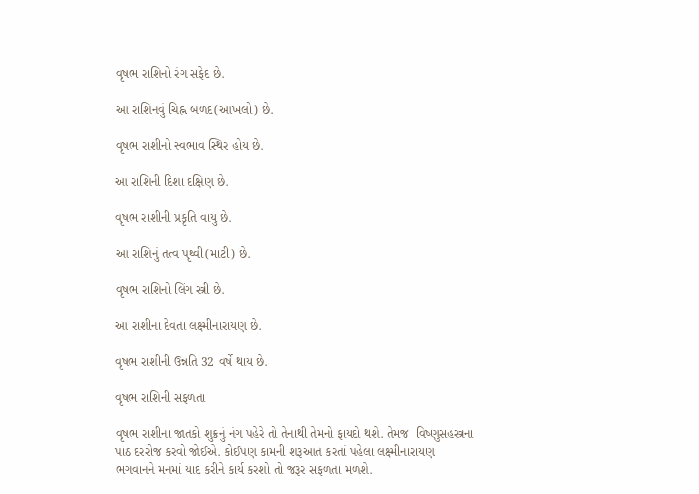વૃષભ રાશિનો રંગ સફેદ છે.

આ રાશિનવું ચિહ્ન બળદ(આખલો) છે.

વૃષભ રાશીનો સ્વભાવ સ્થિર હોય છે.

આ રાશિની દિશા દક્ષિણ છે.

વૃષભ રાશીની પ્રકૃતિ વાયુ છે.

આ રાશિનું તત્વ પૃથ્વી(માટી) છે.

વૃષભ રાશિનો લિંગ સ્ત્રી છે.

આ રાશીના દેવતા લક્ષ્મીનારાયણ છે.

વૃષભ રાશીની ઉન્નતિ 32 વર્ષે થાય છે.

વૃષભ રાશિની સફળતા

વૃષભ રાશીના જાતકો શુક્રનું નંગ પહેરે તો તેનાથી તેમનો ફાયદો થશે. તેમજ  વિષ્ણુસહસ્ત્રના પાઠ દરરોજ કરવો જોઈએ. કોઈપણ કામની શરૂઆત કરતાં પહેલા લક્ષ્મીનારાયણ ભગવાનને મનમાં યાદ કરીને કાર્ય કરશો તો જરૂર સફળતા મળશે.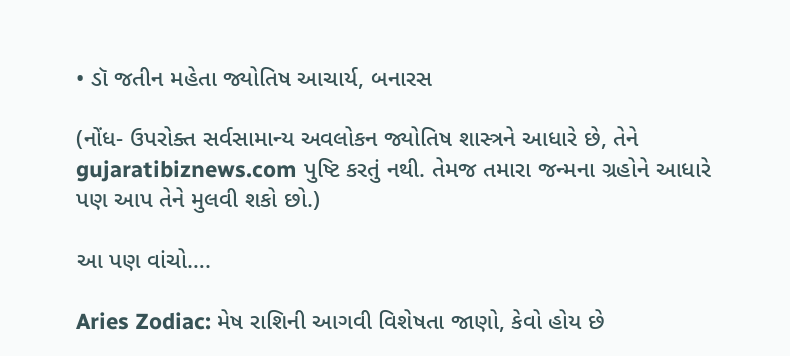• ડૉ જતીન મહેતા જ્યોતિષ આચાર્ય, બનારસ

(નોંધ- ઉપરોક્ત સર્વસામાન્ય અવલોકન જ્યોતિષ શાસ્ત્રને આધારે છે, તેને gujaratibiznews.com પુષ્ટિ કરતું નથી. તેમજ તમારા જન્મના ગ્રહોને આધારે પણ આપ તેને મુલવી શકો છો.)

આ પણ વાંચો….

Aries Zodiac: મેષ રાશિની આગવી વિશેષતા જાણો, કેવો હોય છે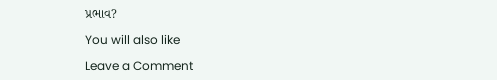પ્રભાવ?

You will also like

Leave a Comment